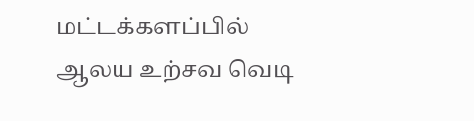மட்டக்களப்பில் ஆலய உற்சவ வெடி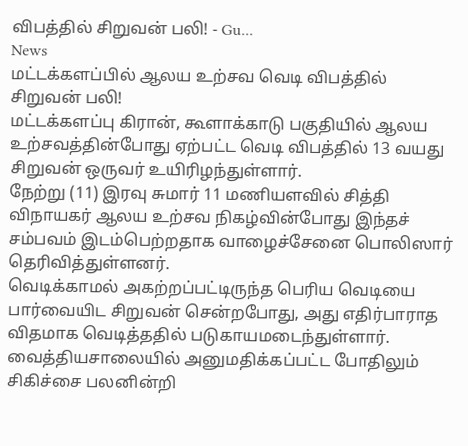விபத்தில் சிறுவன் பலி! - Gu...
News
மட்டக்களப்பில் ஆலய உற்சவ வெடி விபத்தில் சிறுவன் பலி!
மட்டக்களப்பு கிரான், கூளாக்காடு பகுதியில் ஆலய உற்சவத்தின்போது ஏற்பட்ட வெடி விபத்தில் 13 வயது சிறுவன் ஒருவர் உயிரிழந்துள்ளார்.
நேற்று (11) இரவு சுமார் 11 மணியளவில் சித்தி விநாயகர் ஆலய உற்சவ நிகழ்வின்போது இந்தச் சம்பவம் இடம்பெற்றதாக வாழைச்சேனை பொலிஸார் தெரிவித்துள்ளனர்.
வெடிக்காமல் அகற்றப்பட்டிருந்த பெரிய வெடியை பார்வையிட சிறுவன் சென்றபோது, அது எதிர்பாராத விதமாக வெடித்ததில் படுகாயமடைந்துள்ளார். வைத்தியசாலையில் அனுமதிக்கப்பட்ட போதிலும் சிகிச்சை பலனின்றி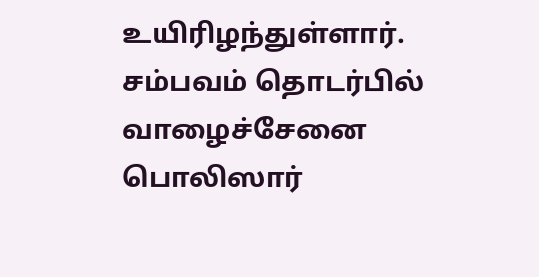உயிரிழந்துள்ளார்.
சம்பவம் தொடர்பில் வாழைச்சேனை பொலிஸார்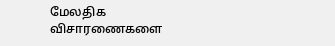மேலதிக விசாரணைகளை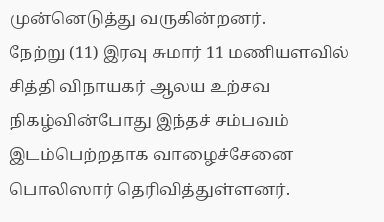முன்னெடுத்து வருகின்றனர்.
நேற்று (11) இரவு சுமார் 11 மணியளவில் சித்தி விநாயகர் ஆலய உற்சவ நிகழ்வின்போது இந்தச் சம்பவம் இடம்பெற்றதாக வாழைச்சேனை பொலிஸார் தெரிவித்துள்ளனர்.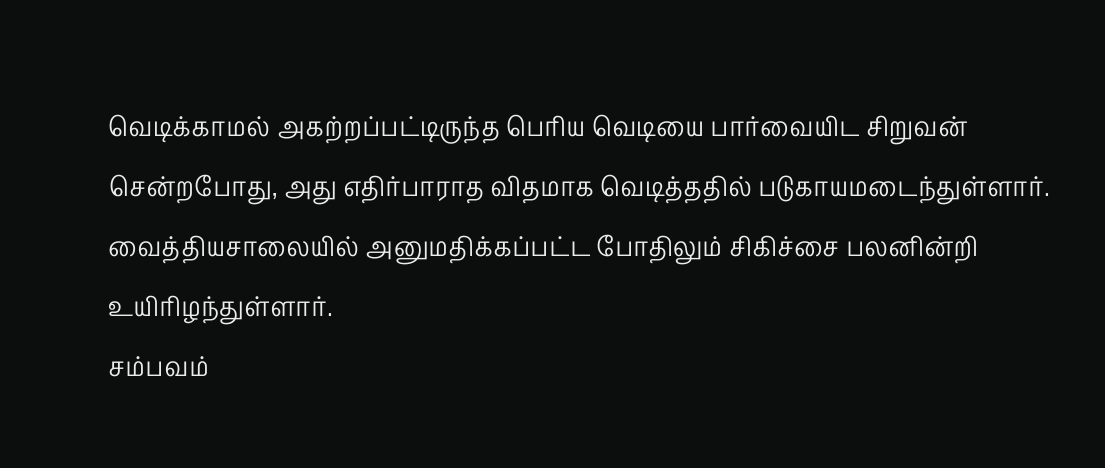வெடிக்காமல் அகற்றப்பட்டிருந்த பெரிய வெடியை பார்வையிட சிறுவன் சென்றபோது, அது எதிர்பாராத விதமாக வெடித்ததில் படுகாயமடைந்துள்ளார். வைத்தியசாலையில் அனுமதிக்கப்பட்ட போதிலும் சிகிச்சை பலனின்றி உயிரிழந்துள்ளார்.
சம்பவம்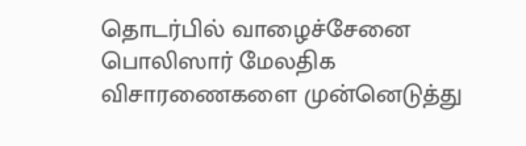தொடர்பில் வாழைச்சேனை பொலிஸார் மேலதிக விசாரணைகளை முன்னெடுத்து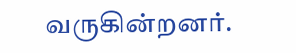வருகின்றனர்.